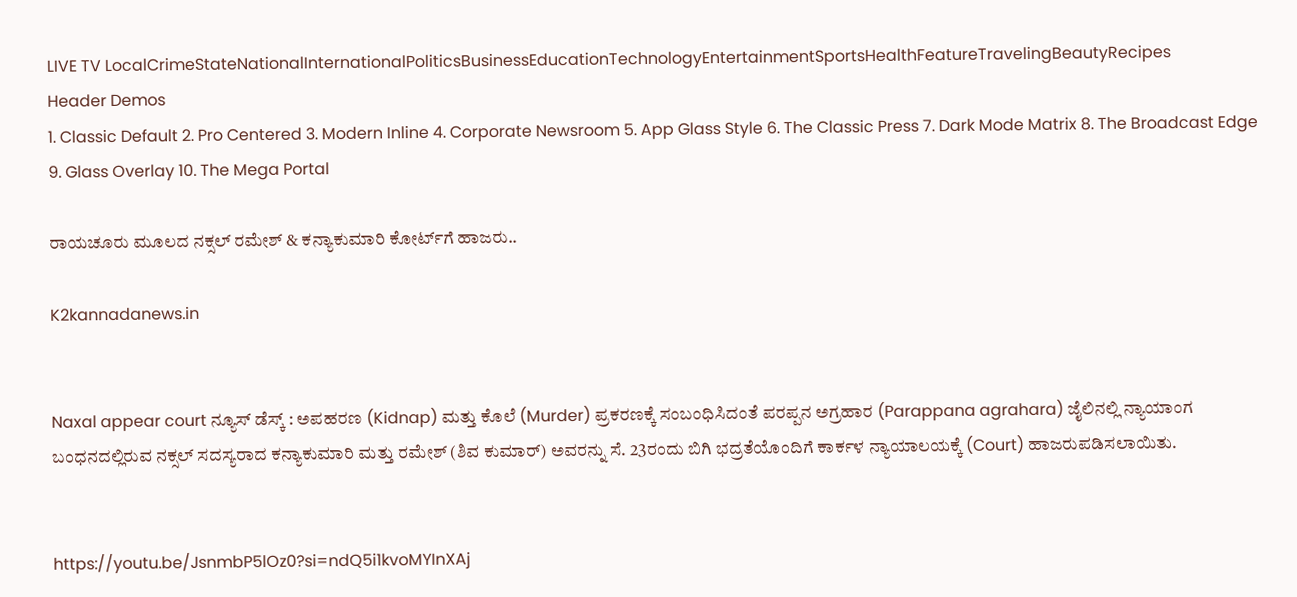LIVE TV LocalCrimeStateNationalInternationalPoliticsBusinessEducationTechnologyEntertainmentSportsHealthFeatureTravelingBeautyRecipes
Header Demos
1. Classic Default 2. Pro Centered 3. Modern Inline 4. Corporate Newsroom 5. App Glass Style 6. The Classic Press 7. Dark Mode Matrix 8. The Broadcast Edge 9. Glass Overlay 10. The Mega Portal

ರಾಯಚೂರು ಮೂಲದ ನಕ್ಸಲ್‌ ರಮೇಶ್‌ & ಕನ್ಯಾಕುಮಾರಿ ಕೋರ್ಟ್‌ಗೆ ಹಾಜರು..

K2kannadanews.in


Naxal appear court ನ್ಯೂಸ್ ಡೆಸ್ಕ್ : ಅಪಹರಣ (Kidnap) ಮತ್ತು ಕೊಲೆ (Murder) ಪ್ರಕರಣಕ್ಕೆ ಸಂಬಂಧಿಸಿದಂತೆ ಪರಪ್ಪನ ಅಗ್ರಹಾರ (Parappana agrahara) ಜೈಲಿನಲ್ಲಿ ನ್ಯಾಯಾಂಗ ಬಂಧನದಲ್ಲಿರುವ ನಕ್ಸಲ್‌ ಸದಸ್ಯರಾದ ಕನ್ಯಾಕುಮಾರಿ ಮತ್ತು ರಮೇಶ್‌ (ಶಿವ ಕುಮಾರ್‌) ಅವರನ್ನು ಸೆ. 23ರಂದು ಬಿಗಿ ಭದ್ರತೆಯೊಂದಿಗೆ ಕಾರ್ಕಳ ನ್ಯಾಯಾಲಯಕ್ಕೆ (Court) ಹಾಜರುಪಡಿಸಲಾಯಿತು.


https://youtu.be/JsnmbP5lOz0?si=ndQ5i1kvoMYInXAj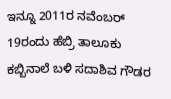ಇನ್ನೂ 2011ರ ನವೆಂಬರ್ 19ರಂದು ಹೆಬ್ರಿ ತಾಲೂಕು ಕಬ್ಬಿನಾಲೆ ಬಳಿ ಸದಾಶಿವ ಗೌಡರ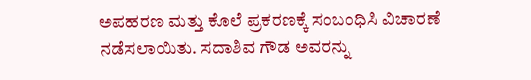ಅಪಹರಣ ಮತ್ತು ಕೊಲೆ ಪ್ರಕರಣಕ್ಕೆ ಸಂಬಂಧಿಸಿ ವಿಚಾರಣೆ ನಡೆಸಲಾಯಿತು. ಸದಾಶಿವ ಗೌಡ ಅವರನ್ನು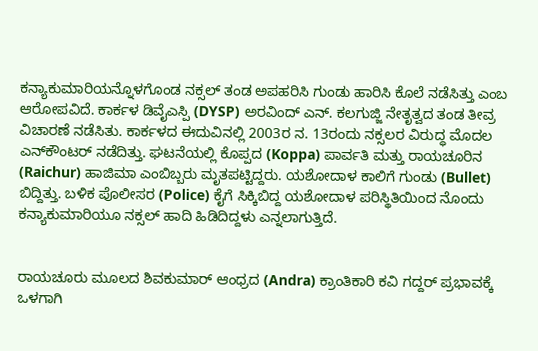ಕನ್ಯಾಕುಮಾರಿಯನ್ನೊಳಗೊಂಡ ನಕ್ಸಲ್‌ ತಂಡ ಅಪಹರಿಸಿ ಗುಂಡು ಹಾರಿಸಿ ಕೊಲೆ ನಡೆಸಿತ್ತು ಎಂಬ ಆರೋಪವಿದೆ. ಕಾರ್ಕಳ ಡಿವೈಎಸ್ಪಿ (DYSP) ಅರವಿಂದ್‌ ಎನ್‌. ಕಲಗುಜ್ಜಿ ನೇತೃತ್ವದ ತಂಡ ತೀವ್ರ ವಿಚಾರಣೆ ನಡೆಸಿತು. ಕಾರ್ಕಳದ ಈದುವಿನಲ್ಲಿ 2003ರ ನ. 13ರಂದು ನಕ್ಸಲರ ವಿರುದ್ಧ ಮೊದಲ ಎನ್‌ಕೌಂಟರ್‌ ನಡೆದಿತ್ತು. ಘಟನೆಯಲ್ಲಿ ಕೊಪ್ಪದ (Koppa) ಪಾರ್ವತಿ ಮತ್ತು ರಾಯಚೂರಿನ (Raichur) ಹಾಜಿಮಾ ಎಂಬಿಬ್ಬರು ಮೃತಪಟ್ಟಿದ್ದರು. ಯಶೋದಾಳ ಕಾಲಿಗೆ ಗುಂಡು (Bullet) ಬಿದ್ದಿತ್ತು. ಬಳಿಕ ಪೊಲೀಸರ (Police) ಕೈಗೆ ಸಿಕ್ಕಿಬಿದ್ದ ಯಶೋದಾಳ ಪರಿಸ್ಥಿತಿಯಿಂದ ನೊಂದು ಕನ್ಯಾಕುಮಾರಿಯೂ ನಕ್ಸಲ್‌ ಹಾದಿ ಹಿಡಿದಿದ್ದಳು ಎನ್ನಲಾಗುತ್ತಿದೆ.


ರಾಯಚೂರು ಮೂಲದ ಶಿವಕುಮಾರ್‌ ಆಂಧ್ರದ (Andra) ಕ್ರಾಂತಿಕಾರಿ ಕವಿ ಗದ್ದರ್‌ ಪ್ರಭಾವಕ್ಕೆ ಒಳಗಾಗಿ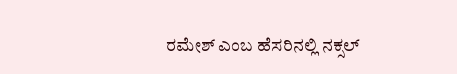ರಮೇಶ್‌ ಎಂಬ ಹೆಸರಿನಲ್ಲಿ ನಕ್ಸಲ್‌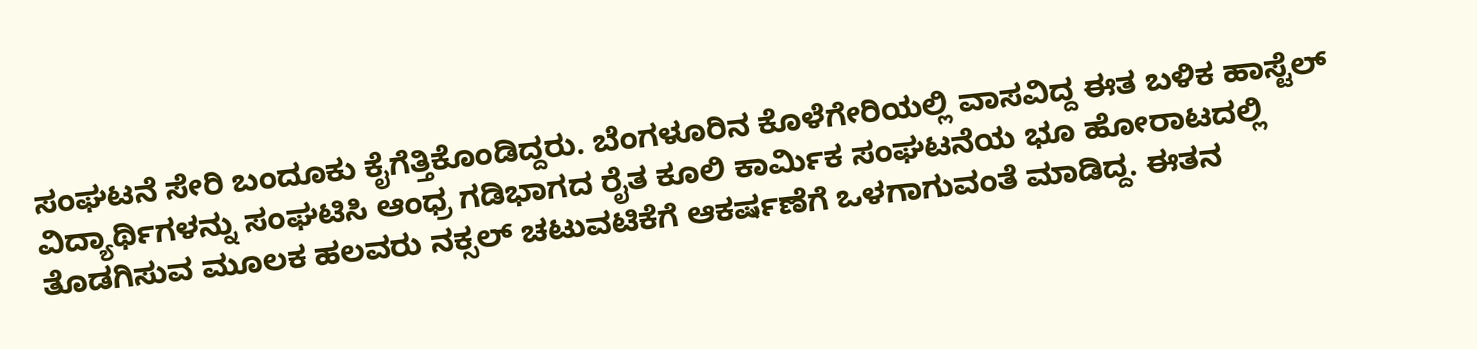ಸಂಘಟನೆ ಸೇರಿ ಬಂದೂಕು ಕೈಗೆತ್ತಿಕೊಂಡಿದ್ದರು. ಬೆಂಗಳೂರಿನ ಕೊಳೆಗೇರಿಯಲ್ಲಿ ವಾಸವಿದ್ದ ಈತ ಬಳಿಕ ಹಾಸ್ಟೆಲ್‌ ವಿದ್ಯಾರ್ಥಿಗಳನ್ನು ಸಂಘಟಿಸಿ ಆಂಧ್ರ ಗಡಿಭಾಗದ ರೈತ ಕೂಲಿ ಕಾರ್ಮಿಕ ಸಂಘಟನೆಯ ಭೂ ಹೋರಾಟದಲ್ಲಿ ತೊಡಗಿಸುವ ಮೂಲಕ ಹಲವರು ನಕ್ಸಲ್‌ ಚಟುವಟಿಕೆಗೆ ಆಕರ್ಷಣೆಗೆ ಒಳಗಾಗುವಂತೆ ಮಾಡಿದ್ದ. ಈತನ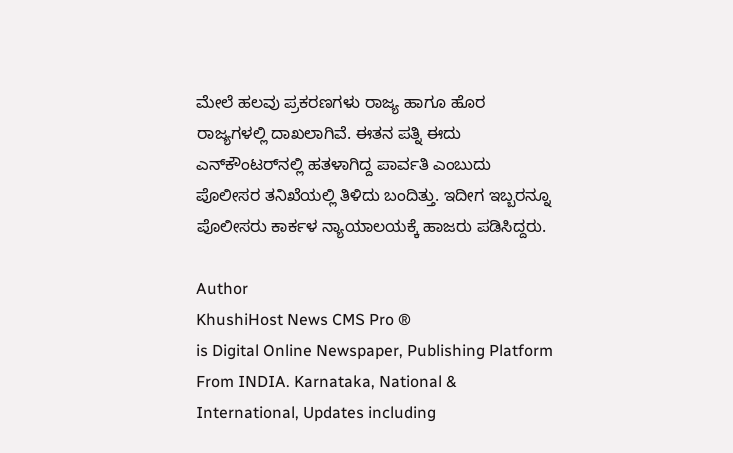ಮೇಲೆ ಹಲವು ಪ್ರಕರಣಗಳು ರಾಜ್ಯ ಹಾಗೂ ಹೊರ ರಾಜ್ಯಗಳಲ್ಲಿ ದಾಖಲಾಗಿವೆ. ಈತನ ಪತ್ನಿ ಈದು ಎನ್‌ಕೌಂಟರ್‌ನಲ್ಲಿ ಹತಳಾಗಿದ್ದ ಪಾರ್ವತಿ ಎಂಬುದು ಪೊಲೀಸರ ತನಿಖೆಯಲ್ಲಿ ತಿಳಿದು ಬಂದಿತ್ತು. ಇದೀಗ ಇಬ್ಬರನ್ನೂ ಪೊಲೀಸರು ಕಾರ್ಕಳ ನ್ಯಾಯಾಲಯಕ್ಕೆ ಹಾಜರು ಪಡಿಸಿದ್ದರು.

Author
KhushiHost News CMS Pro ®
is Digital Online Newspaper, Publishing Platform From INDIA. Karnataka, National & International, Updates including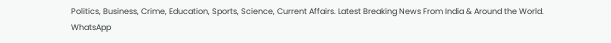Politics, Business, Crime, Education, Sports, Science, Current Affairs. Latest Breaking News From India & Around the World.
WhatsApp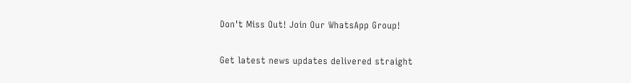Don't Miss Out! Join Our WhatsApp Group!

Get latest news updates delivered straight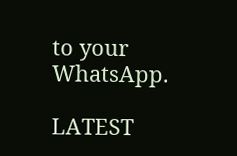to your WhatsApp.

LATEST